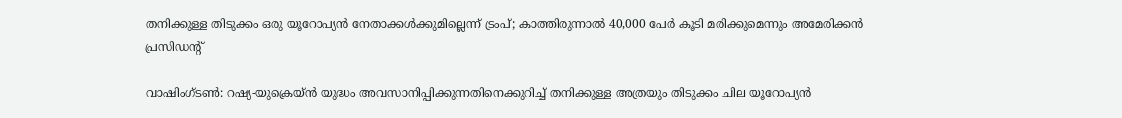തനിക്കുള്ള തിടുക്കം ഒരു യൂറോപ്യൻ നേതാക്കൾക്കുമില്ലെന്ന് ട്രംപ്; കാത്തിരുന്നാൽ 40,000 പേർ കൂടി മരിക്കുമെന്നും അമേരിക്കൻ പ്രസിഡന്‍റ്

വാഷിംഗ്ടൺ: റഷ്യ-യുക്രെയ്ൻ യുദ്ധം അവസാനിപ്പിക്കുന്നതിനെക്കുറിച്ച് തനിക്കുള്ള അത്രയും തിടുക്കം ചില യൂറോപ്യൻ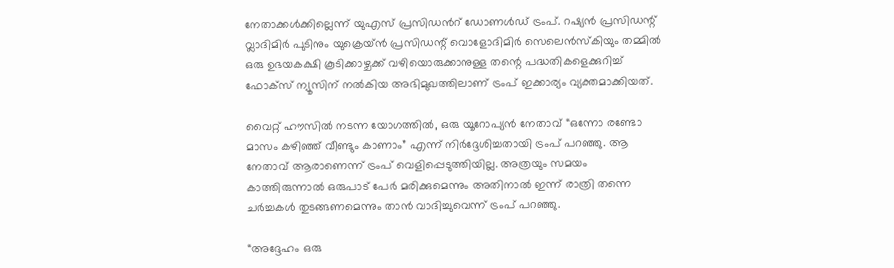നേതാക്കൾക്കില്ലെന്ന് യുഎസ് പ്രസിഡന്‍റ് ഡോണൾഡ് ട്രംപ്. റഷ്യൻ പ്രസിഡന്റ് വ്ലാദിമിർ പുടിനും യുക്രെയ്ൻ പ്രസിഡന്റ് വൊളോദിമിർ സെലെൻസ്കിയും തമ്മിൽ ഒരു ഉഭയകക്ഷി കൂടിക്കാഴ്ചക്ക് വഴിയൊരുക്കാനുള്ള തന്റെ പദ്ധതികളെക്കുറിച്ച് ഫോക്സ് ന്യൂസിന് നൽകിയ അഭിമുഖത്തിലാണ് ട്രംപ് ഇക്കാര്യം വ്യക്തമാക്കിയത്.

വൈറ്റ് ഹൗസിൽ നടന്ന യോഗത്തിൽ, ഒരു യൂറോപ്യൻ നേതാവ് “ഒന്നോ രണ്ടോ മാസം കഴിഞ്ഞ് വീണ്ടും കാണാം” എന്ന് നിർദ്ദേശിച്ചതായി ട്രംപ് പറഞ്ഞു. ആ നേതാവ് ആരാണെന്ന് ട്രംപ് വെളിപ്പെടുത്തിയില്ല. അത്രയും സമയം കാത്തിരുന്നാൽ ഒരുപാട് പേർ മരിക്കുമെന്നും അതിനാൽ ഇന്ന് രാത്രി തന്നെ ചർച്ചകൾ തുടങ്ങണമെന്നും താൻ വാദിച്ചുവെന്ന് ട്രംപ് പറഞ്ഞു.

“അദ്ദേഹം ഒരു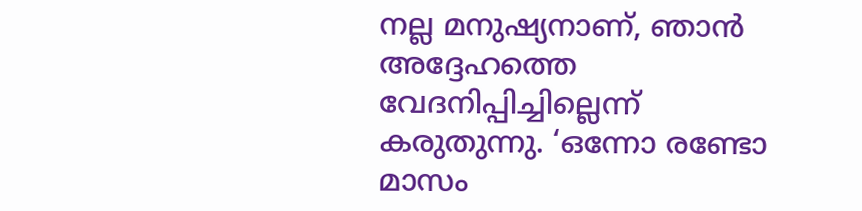നല്ല മനുഷ്യനാണ്, ഞാൻ അദ്ദേഹത്തെ വേദനിപ്പിച്ചില്ലെന്ന് കരുതുന്നു. ‘ഒന്നോ രണ്ടോ മാസം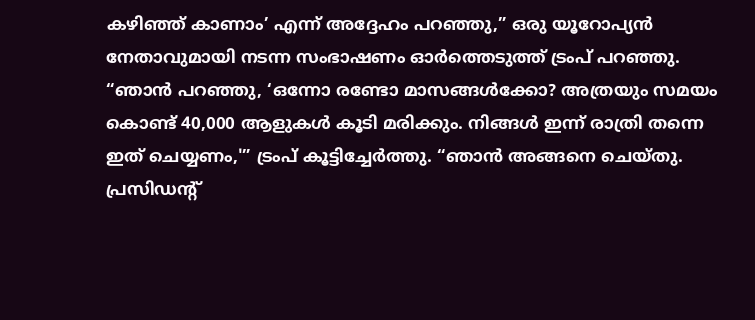കഴിഞ്ഞ് കാണാം’ എന്ന് അദ്ദേഹം പറഞ്ഞു,” ഒരു യൂറോപ്യൻ നേതാവുമായി നടന്ന സംഭാഷണം ഓർത്തെടുത്ത് ട്രംപ് പറഞ്ഞു.
“ഞാൻ പറഞ്ഞു, ‘ഒന്നോ രണ്ടോ മാസങ്ങൾക്കോ? അത്രയും സമയം കൊണ്ട് 40,000 ആളുകൾ കൂടി മരിക്കും. നിങ്ങൾ ഇന്ന് രാത്രി തന്നെ ഇത് ചെയ്യണം,'” ട്രംപ് കൂട്ടിച്ചേർത്തു. “ഞാൻ അങ്ങനെ ചെയ്തു. പ്രസിഡന്റ്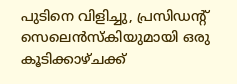പുടിനെ വിളിച്ചു, പ്രസിഡന്റ് സെലെൻസ്കിയുമായി ഒരു കൂടിക്കാഴ്ചക്ക്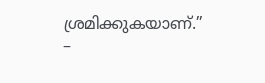ശ്രമിക്കുകയാണ്.” –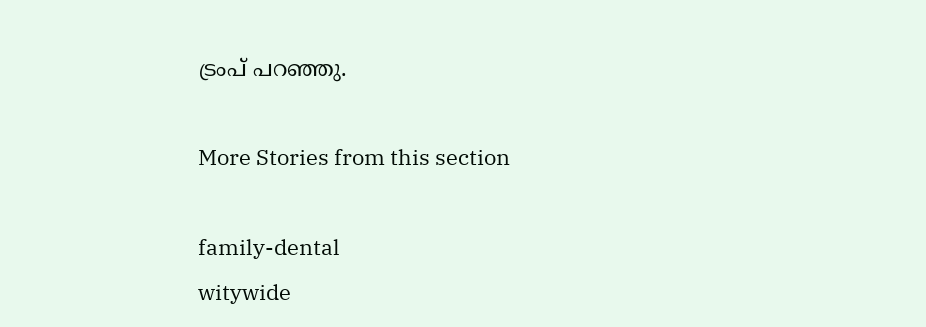ട്രംപ് പറഞ്ഞു.

More Stories from this section

family-dental
witywide